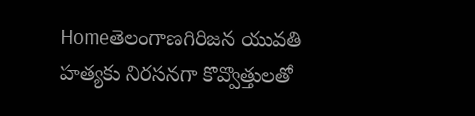Homeతెలంగాణగిరిజన యువతి హత్యకు నిరసనగా కొవ్వొత్తులతో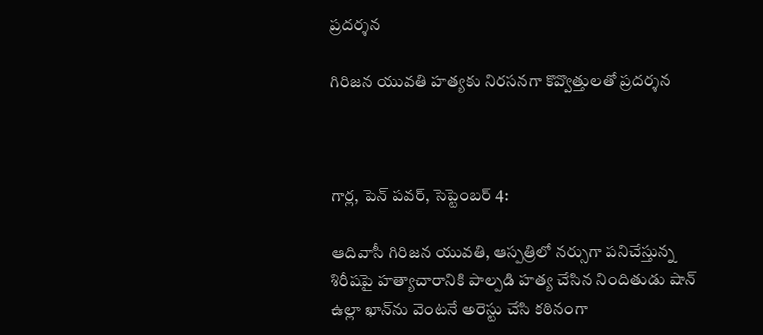ప్రదర్శన

గిరిజన యువతి హత్యకు నిరసనగా కొవ్వొత్తులతో ప్రదర్శన



గార్ల, పెన్ పవర్, సెప్టెంబర్ 4:

ఆదివాసీ గిరిజన యువతి, ఆస్పత్రిలో నర్సుగా పనిచేస్తున్న శిరీషపై హత్యాచారానికి పాల్పడి హత్య చేసిన నిందితుడు షాన్ ఉల్లా ఖాన్‌ను వెంటనే అరెస్టు చేసి కఠినంగా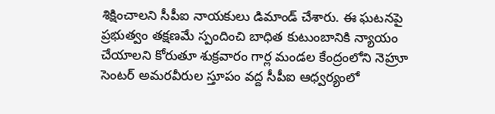శిక్షించాలని సీపీఐ నాయకులు డిమాండ్ చేశారు. ఈ ఘటనపై ప్రభుత్వం తక్షణమే స్పందించి బాధిత కుటుంబానికి న్యాయం చేయాలని కోరుతూ శుక్రవారం గార్ల మండల కేంద్రంలోని నెహ్రూ సెంటర్‌ అమరవీరుల స్తూపం వద్ద సీపీఐ ఆధ్వర్యంలో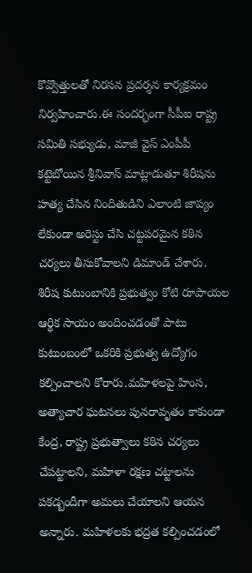కొవ్వొత్తులతో నిరసన ప్రదర్శన కార్యక్రమం నిర్వహించారు.ఈ సందర్భంగా సీపీఐ రాష్ట్ర సమితి సభ్యుడు, మాజీ వైస్‌ ఎంపీపీ కట్టెబోయిన శ్రీనివాస్ మాట్లాడుతూ శిరీషను హత్య చేసిన నిందితుడిని ఎలాంటి జాప్యం లేకుండా అరెస్టు చేసి చట్టపరమైన కఠిన చర్యలు తీసుకోవాలని డిమాండ్ చేశారు. శిరీష కుటుంబానికి ప్రభుత్వం కోటి రూపాయల ఆర్థిక సాయం అందించడంతో పాటు కుటుంబంలో ఒకరికి ప్రభుత్వ ఉద్యోగం కల్పించాలని కోరారు.మహిళలపై హింస, అత్యాచార ఘటనలు పునరావృతం కాకుండా కేంద్ర, రాష్ట్ర ప్రభుత్వాలు కఠిన చర్యలు చేపట్టాలని, మహిళా రక్షణ చట్టాలను పకడ్బందీగా అమలు చేయాలని ఆయన అన్నారు. మహిళలకు భద్రత కల్పించడంలో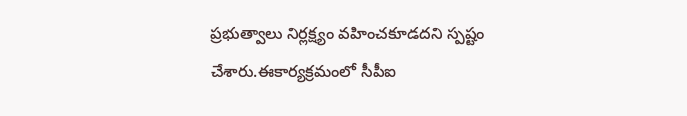ప్రభుత్వాలు నిర్లక్ష్యం వహించకూడదని స్పష్టం చేశారు.ఈకార్యక్రమంలో సీపీఐ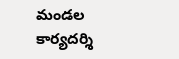మండల కార్యదర్శి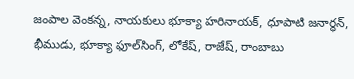జంపాల వెంకన్న, నాయకులు భూక్యా హరినాయక్, ధూపాటి జనార్ధన్, భీముడు, భూక్యా ఫూల్‌సింగ్, లోకేష్, రాజేష్, రాంబాబు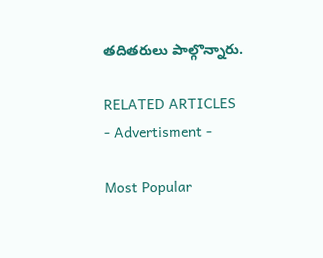తదితరులు పాల్గొన్నారు.

RELATED ARTICLES
- Advertisment -

Most Popular